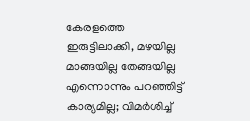കേരളത്തെ ഇരുട്ടിലാക്കി, മഴയില്ല മാങ്ങയില്ല തേങ്ങയില്ല എന്നൊന്നും പറഞ്ഞിട്ട് കാര്യമില്ല; വിമർശിച്ച്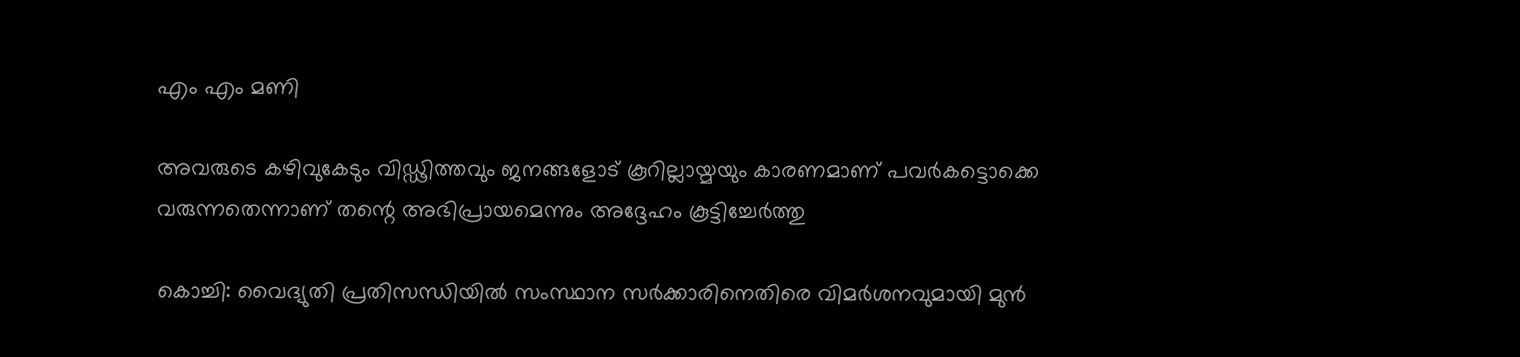എം എം മണി

അവരുടെ കഴിവുകേടും വിഡ്ഢിത്തവും ജനങ്ങളോട് കൂറില്ലായ്മയും കാരണമാണ് പവര്‍കട്ടൊക്കെ വരുന്നതെന്നാണ് തന്റെ അഭിപ്രായമെന്നും അദ്ദേഹം കൂട്ടിച്ചേര്‍ത്തു

കൊച്ചി: വൈദ്യുതി പ്രതിസന്ധിയില്‍ സംസ്ഥാന സര്‍ക്കാരിനെതിരെ വിമര്‍ശനവുമായി മുന്‍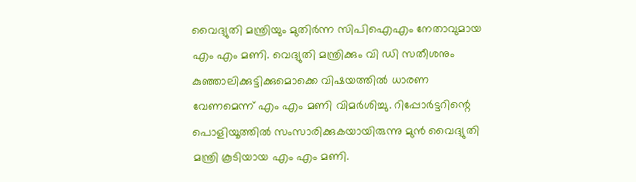വൈദ്യുതി മന്ത്രിയും മുതിർന്ന സിപിഐഎം നേതാവുമായ എം എം മണി. വെദ്യുതി മന്ത്രിക്കും വി ഡി സതീശനും കുഞ്ഞാലിക്കുട്ടിക്കുമൊക്കെ വിഷയത്തില്‍ ധാരണ വേണമെന്ന് എം എം മണി വിമർശിച്ചു. റിപ്പോര്‍ട്ടറിന്റെ പൊളിയൂത്തില്‍ സംസാരിക്കുകയായിരുന്നു മുൻ വൈദ്യുതി മന്ത്രി കൂടിയായ എം എം മണി.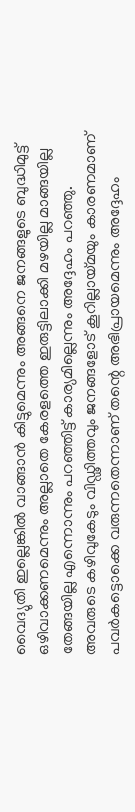വൈദ്യുതി ഇല്ലെങ്കില്‍ വാങ്ങാന്‍ കിട്ടുമെന്നും അങ്ങനെ ജനങ്ങളുടെ ബുദ്ധിമുട്ട് ഒഴിവാക്കണമെന്നും അല്ലാതെ കേരളത്തെ ഇരുട്ടിലാക്കി മഴയില്ല മാങ്ങയില്ല തേങ്ങയില്ല എന്നൊന്നും പറഞ്ഞിട്ട് കാര്യമില്ലെന്നും അദ്ദേഹം പറഞ്ഞു. അവരുടെ കഴിവുകേടും വിഡ്ഢിത്തവും ജനങ്ങളോട് കൂറില്ലായ്മയും കാരണമാണ് പവര്‍കട്ടൊക്കെ വരുന്നതെന്നാണ് തന്റെ അഭിപ്രായമെന്നും അദ്ദേഹം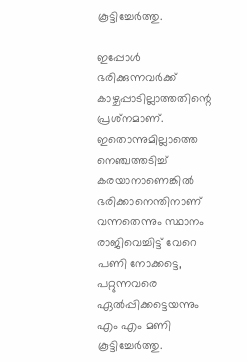കൂട്ടിച്ചേര്‍ത്തു.

ഇപ്പോള്‍ ഭരിക്കുന്നവര്‍ക്ക് കാഴ്ചപ്പാടില്ലാത്തതിന്റെ പ്രശ്‌നമാണ്. ഇതൊന്നുമില്ലാത്തെ നെഞ്ചത്തടിച്ച് കരയാനാണെങ്കില്‍ ഭരിക്കാനെന്തിനാണ് വന്നതെന്നും സ്ഥാനം രാജിവെച്ചിട്ട് വേറെ പണി നോക്കട്ടെ, പറ്റുന്നവരെ ഏല്‍പ്പിക്കട്ടെയന്നും എം എം മണി കൂട്ടിച്ചേര്‍ത്തു.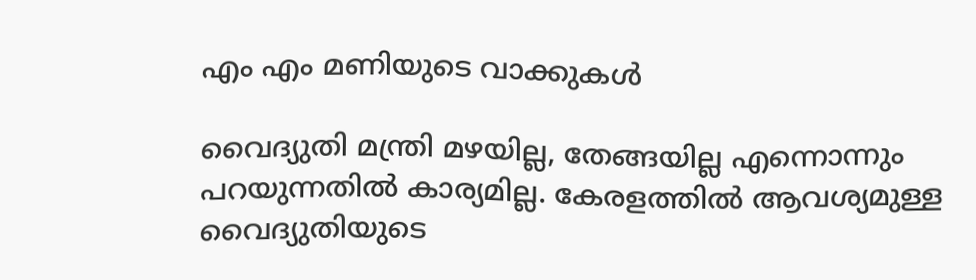എം എം മണിയുടെ വാക്കുകള്‍

വൈദ്യുതി മന്ത്രി മഴയില്ല, തേങ്ങയില്ല എന്നൊന്നും പറയുന്നതില്‍ കാര്യമില്ല. കേരളത്തില്‍ ആവശ്യമുള്ള വൈദ്യുതിയുടെ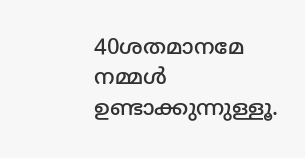40ശതമാനമേ നമ്മള്‍ ഉണ്ടാക്കുന്നുള്ളൂ.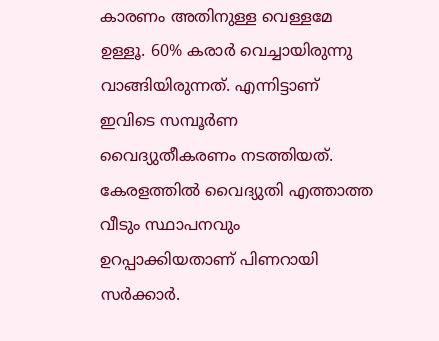കാരണം അതിനുള്ള വെള്ളമേ ഉള്ളൂ. 60% കരാര്‍ വെച്ചായിരുന്നു വാങ്ങിയിരുന്നത്. എന്നിട്ടാണ് ഇവിടെ സമ്പൂര്‍ണ വൈദ്യുതീകരണം നടത്തിയത്. കേരളത്തില്‍ വൈദ്യുതി എത്താത്ത വീടും സ്ഥാപനവും ഉറപ്പാക്കിയതാണ് പിണറായി സര്‍ക്കാര്‍.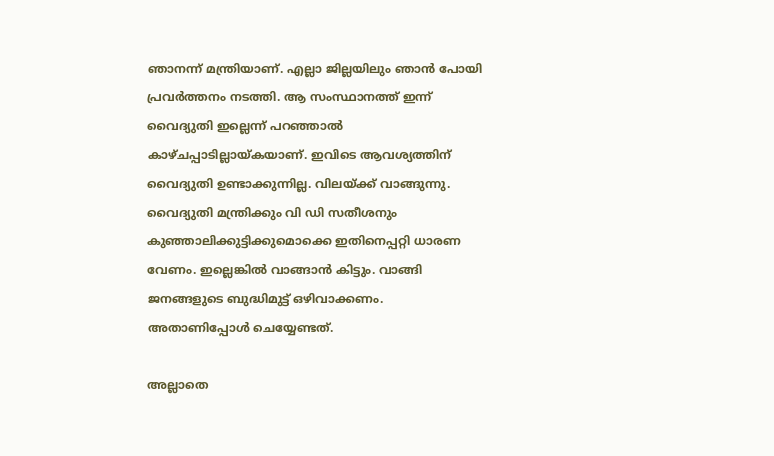ഞാനന്ന് മന്ത്രിയാണ്. എല്ലാ ജില്ലയിലും ഞാന്‍ പോയി പ്രവര്‍ത്തനം നടത്തി. ആ സംസ്ഥാനത്ത് ഇന്ന് വൈദ്യുതി ഇല്ലെന്ന് പറഞ്ഞാല്‍ കാഴ്ചപ്പാടില്ലായ്കയാണ്. ഇവിടെ ആവശ്യത്തിന് വൈദ്യുതി ഉണ്ടാക്കുന്നില്ല. വിലയ്ക്ക് വാങ്ങുന്നു. വൈദ്യുതി മന്ത്രിക്കും വി ഡി സതീശനും കുഞ്ഞാലിക്കുട്ടിക്കുമൊക്കെ ഇതിനെപ്പറ്റി ധാരണ വേണം. ഇല്ലെങ്കില്‍ വാങ്ങാന്‍ കിട്ടും. വാങ്ങി ജനങ്ങളുടെ ബുദ്ധിമുട്ട് ഒഴിവാക്കണം. അതാണിപ്പോൾ ചെയ്യേണ്ടത്.

അല്ലാതെ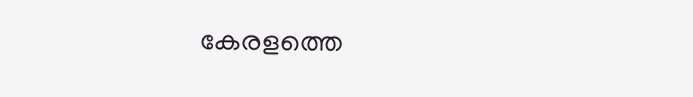കേരളത്തെ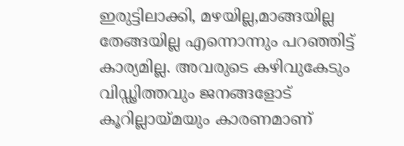ഇരുട്ടിലാക്കി, മഴയില്ല,മാങ്ങയില്ല തേങ്ങയില്ല എന്നൊന്നും പറഞ്ഞിട്ട് കാര്യമില്ല. അവരുടെ കഴിവുകേടും വിഡ്ഢിത്തവും ജനങ്ങളോട് കൂറില്ലായ്മയും കാരണമാണ്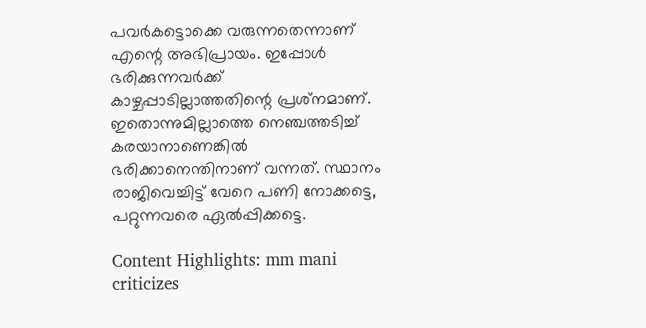പവര്‍കട്ടൊക്കെ വരുന്നതെന്നാണ് എന്റെ അഭിപ്രായം. ഇപ്പോൾ ഭരിക്കുന്നവര്‍ക്ക് കാഴ്ചപ്പാടില്ലാത്തതിന്റെ പ്രശ്‌നമാണ്. ഇതൊന്നുമില്ലാത്തെ നെഞ്ചത്തടിച്ച് കരയാനാണെങ്കില്‍ ഭരിക്കാനെന്തിനാണ് വന്നത്. സ്ഥാനം രാജിവെച്ചിട്ട് വേറെ പണി നോക്കട്ടെ, പറ്റുന്നവരെ ഏല്‍പ്പിക്കട്ടെ.

Content Highlights: mm mani criticizes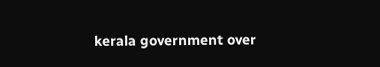kerala government over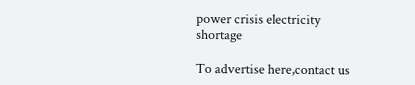power crisis electricity shortage

To advertise here,contact us